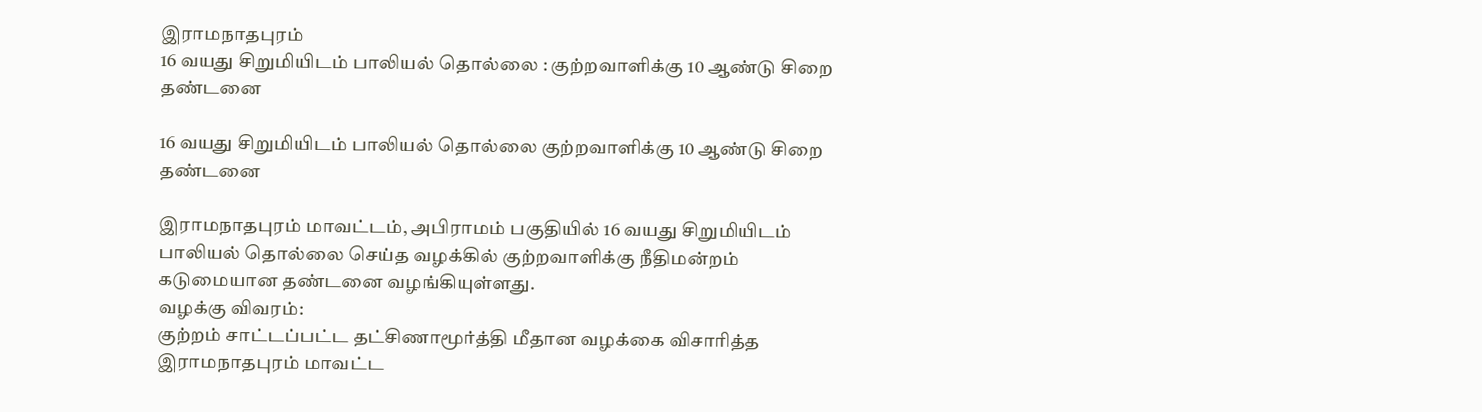இராமநாதபுரம்
16 வயது சிறுமியிடம் பாலியல் தொல்லை : குற்றவாளிக்கு 10 ஆண்டு சிறை தண்டனை

16 வயது சிறுமியிடம் பாலியல் தொல்லை குற்றவாளிக்கு 10 ஆண்டு சிறை தண்டனை

இராமநாதபுரம் மாவட்டம், அபிராமம் பகுதியில் 16 வயது சிறுமியிடம் பாலியல் தொல்லை செய்த வழக்கில் குற்றவாளிக்கு நீதிமன்றம் கடுமையான தண்டனை வழங்கியுள்ளது.
வழக்கு விவரம்:
குற்றம் சாட்டப்பட்ட தட்சிணாமூர்த்தி மீதான வழக்கை விசாரித்த இராமநாதபுரம் மாவட்ட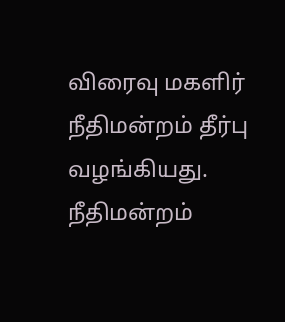விரைவு மகளிர் நீதிமன்றம் தீர்பு வழங்கியது.
நீதிமன்றம்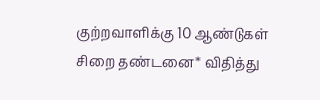குற்றவாளிக்கு 10 ஆண்டுகள் சிறை தண்டனை* விதித்து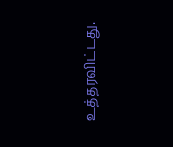உத்தரவிட்டது.